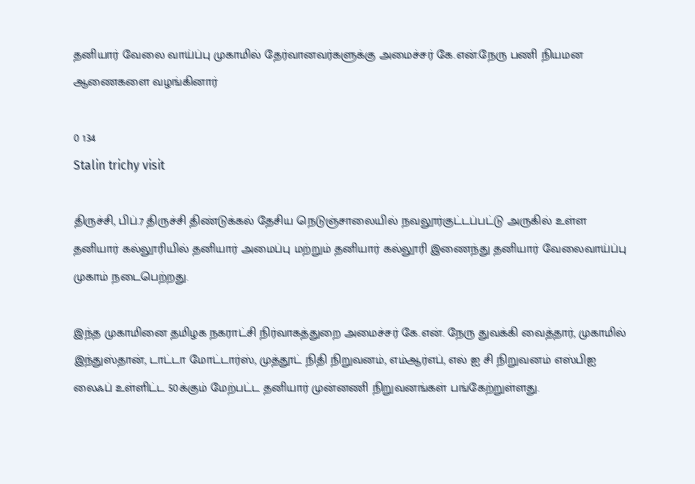தனியார் வேலை வாய்ப்பு முகாமில் தேர்வானவர்களுக்கு அமைச்சர் கே.என்.நேரு பணி நியமன ஆணைகளை வழங்கினார்

0 134
Stalin trichy visit

திருச்சி, பிப்.7 திருச்சி திண்டுக்கல் தேசிய நெடுஞ்சாலையில் நவலூர்குட்டப்பட்டு அருகில் உள்ள தனியார் கல்லூரியில் தனியார் அமைப்பு மற்றும் தனியார் கல்லூரி இணைந்து தனியார் வேலைவாய்ப்பு முகாம் நடைபெற்றது.

இந்த முகாமினை தமிழக நகராட்சி நிர்வாகத்துறை அமைச்சர் கே.என். நேரு துவக்கி வைத்தார், முகாமில் இந்துஸ்தான், டாட்டா மோட்டார்ஸ், முத்தூட் நிதி நிறுவனம், எம்ஆர்எப், எல் ஐ சி நிறுவனம் எஸ்பிஐ லைஃப் உள்ளிட்ட 50க்கும் மேற்பட்ட தனியார் முன்னணி நிறுவனங்கள் பங்கேற்றுள்ளது.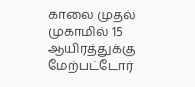காலை முதல் முகாமில் 15 ஆயிரத்துக்கு மேற்பட்டோர்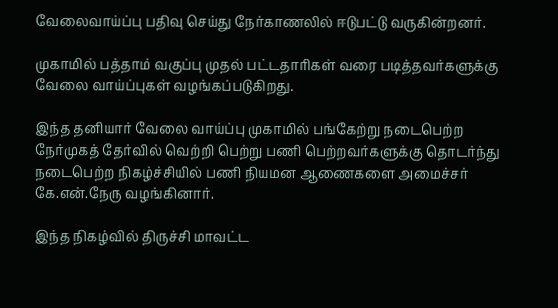வேலைவாய்ப்பு பதிவு செய்து நேர்காணலில் ஈடுபட்டு வருகின்றனர்.

முகாமில் பத்தாம் வகுப்பு முதல் பட்டதாரிகள் வரை படித்தவர்களுக்கு வேலை வாய்ப்புகள் வழங்கப்படுகிறது.

இந்த தனியார் வேலை வாய்ப்பு முகாமில் பங்கேற்று நடைபெற்ற நேர்முகத் தேர்வில் வெற்றி பெற்று பணி பெற்றவர்களுக்கு தொடர்ந்து நடைபெற்ற நிகழ்ச்சியில் பணி நியமன ஆணைகளை அமைச்சர் கே.என்.நேரு வழங்கினார்.

இந்த நிகழ்வில் திருச்சி மாவட்ட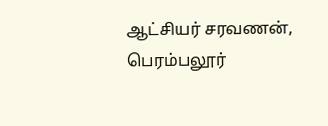ஆட்சியர் சரவணன், பெரம்பலூர்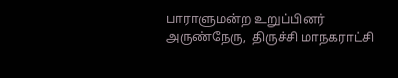பாராளுமன்ற உறுப்பினர் அருண்நேரு,  திருச்சி மாநகராட்சி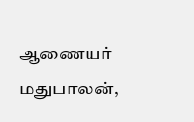ஆணையர் மதுபாலன்,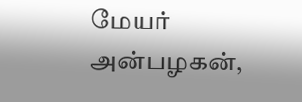மேயர் அன்பழகன்,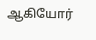ஆகியோர்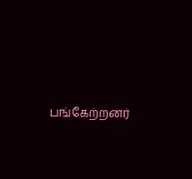பங்கேற்றனர்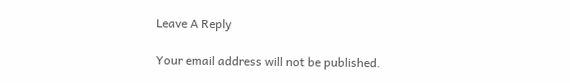Leave A Reply

Your email address will not be published.